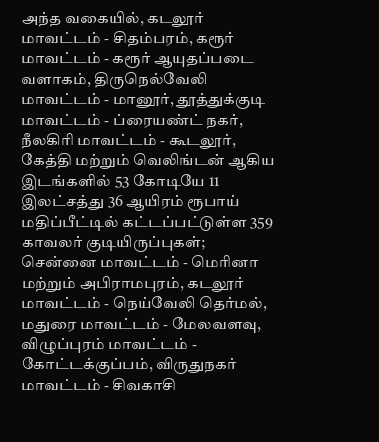அந்த வகையில், கடலூர் மாவட்டம் - சிதம்பரம், கரூர் மாவட்டம் - கரூர் ஆயுதப்படை வளாகம், திருநெல்வேலி மாவட்டம் - மானூர், தூத்துக்குடி மாவட்டம் - ப்ரையண்ட் நகர், நீலகிரி மாவட்டம் - கூடலூர், கேத்தி மற்றும் வெலிங்டன் ஆகிய இடங்களில் 53 கோடியே 11 இலட்சத்து 36 ஆயிரம் ரூபாய் மதிப்பீட்டில் கட்டப்பட்டுள்ள 359 காவலர் குடியிருப்புகள்; சென்னை மாவட்டம் - மெரினா மற்றும் அபிராமபுரம், கடலூர் மாவட்டம் - நெய்வேலி தெர்மல், மதுரை மாவட்டம் - மேலவளவு, விழுப்புரம் மாவட்டம் -
கோட்டக்குப்பம், விருதுநகர் மாவட்டம் - சிவகாசி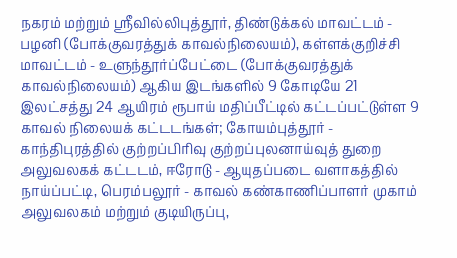நகரம் மற்றும் ஸ்ரீவில்லிபுத்தூர், திண்டுக்கல் மாவட்டம் - பழனி (போக்குவரத்துக் காவல்நிலையம்), கள்ளக்குறிச்சி மாவட்டம் - உளுந்தூர்ப்பேட்டை (போக்குவரத்துக் காவல்நிலையம்) ஆகிய இடங்களில் 9 கோடியே 21 இலட்சத்து 24 ஆயிரம் ரூபாய் மதிப்பீட்டில் கட்டப்பட்டுள்ள 9 காவல் நிலையக் கட்டடங்கள்; கோயம்புத்தூர் - காந்திபுரத்தில் குற்றப்பிரிவு குற்றப்புலனாய்வுத் துறை அலுவலகக் கட்டடம், ஈரோடு - ஆயுதப்படை வளாகத்தில் நாய்ப்பட்டி, பெரம்பலூர் - காவல் கண்காணிப்பாளர் முகாம் அலுவலகம் மற்றும் குடியிருப்பு,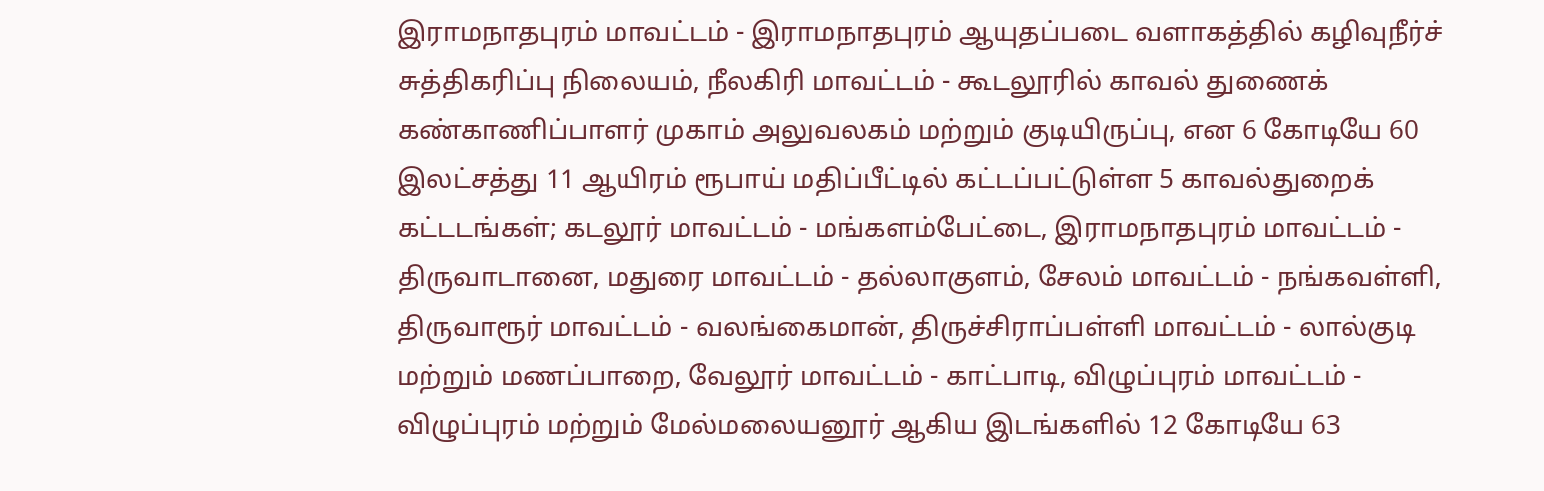இராமநாதபுரம் மாவட்டம் - இராமநாதபுரம் ஆயுதப்படை வளாகத்தில் கழிவுநீர்ச் சுத்திகரிப்பு நிலையம், நீலகிரி மாவட்டம் - கூடலூரில் காவல் துணைக் கண்காணிப்பாளர் முகாம் அலுவலகம் மற்றும் குடியிருப்பு, என 6 கோடியே 60 இலட்சத்து 11 ஆயிரம் ரூபாய் மதிப்பீட்டில் கட்டப்பட்டுள்ள 5 காவல்துறைக் கட்டடங்கள்; கடலூர் மாவட்டம் - மங்களம்பேட்டை, இராமநாதபுரம் மாவட்டம் - திருவாடானை, மதுரை மாவட்டம் - தல்லாகுளம், சேலம் மாவட்டம் - நங்கவள்ளி, திருவாரூர் மாவட்டம் - வலங்கைமான், திருச்சிராப்பள்ளி மாவட்டம் - லால்குடி மற்றும் மணப்பாறை, வேலூர் மாவட்டம் - காட்பாடி, விழுப்புரம் மாவட்டம் - விழுப்புரம் மற்றும் மேல்மலையனூர் ஆகிய இடங்களில் 12 கோடியே 63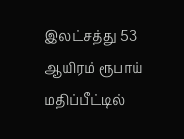இலட்சத்து 53 ஆயிரம் ரூபாய் மதிப்பீட்டில்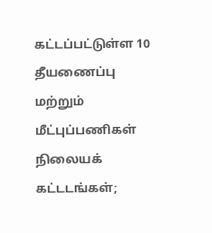கட்டப்பட்டுள்ள 10 தீயணைப்பு மற்றும் மீட்புப்பணிகள் நிலையக் கட்டடங்கள்;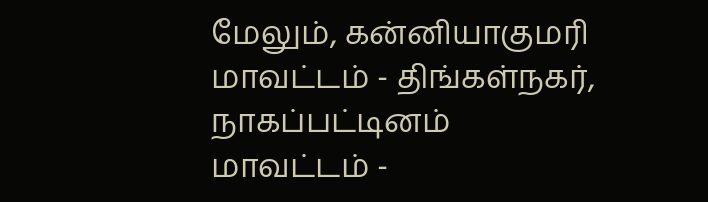மேலும், கன்னியாகுமரி மாவட்டம் - திங்கள்நகர், நாகப்பட்டினம் மாவட்டம் -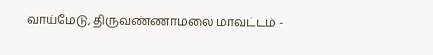வாய்மேடு, திருவண்ணாமலை மாவட்டம் -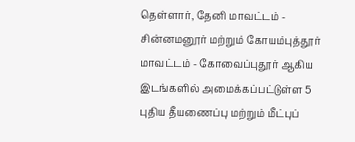தெள்ளார், தேனி மாவட்டம் - சின்னமனூர் மற்றும் கோயம்புத்தூர் மாவட்டம் - கோவைப்புதூர் ஆகிய இடங்களில் அமைக்கப்பட்டுள்ள 5 புதிய தீயணைப்பு மற்றும் மீட்புப்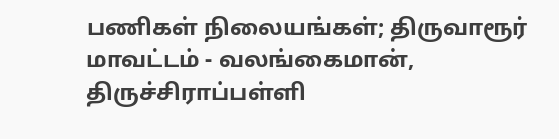பணிகள் நிலையங்கள்; திருவாரூர் மாவட்டம் - வலங்கைமான், திருச்சிராப்பள்ளி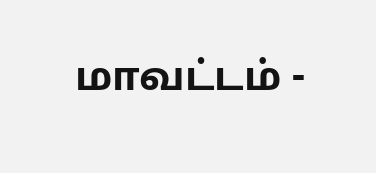மாவட்டம் -